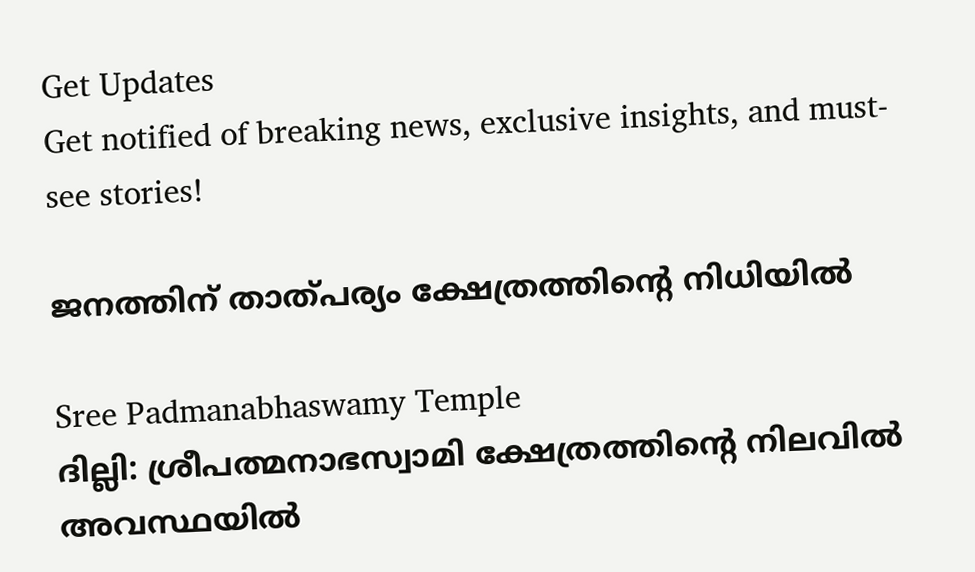Get Updates
Get notified of breaking news, exclusive insights, and must-see stories!

ജനത്തിന് താത്പര്യം ക്ഷേത്രത്തിന്റെ നിധിയില്‍

Sree Padmanabhaswamy Temple
ദില്ലി: ശ്രീപത്മനാഭസ്വാമി ക്ഷേത്രത്തിന്റെ നിലവില്‍ അവസ്ഥയില്‍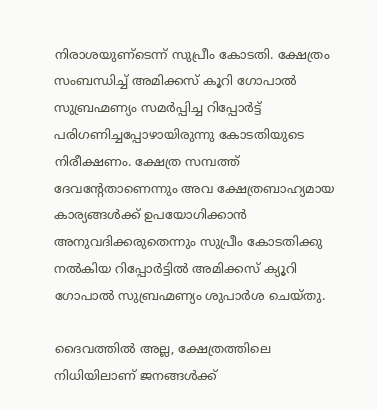നിരാശയുണ്‌ടെന്ന് സുപ്രീം കോടതി. ക്ഷേത്രം സംബന്ധിച്ച് അമിക്കസ് കൂറി ഗോപാല്‍ സുബ്രഹ്മണ്യം സമര്‍പ്പിച്ച റിപ്പോര്‍ട്ട് പരിഗണിച്ചപ്പോഴായിരുന്നു കോടതിയുടെ നിരീക്ഷണം. ക്ഷേത്ര സമ്പത്ത് ദേവന്റേതാണെന്നും അവ ക്ഷേത്രബാഹ്യമായ കാര്യങ്ങള്‍ക്ക് ഉപയോഗിക്കാന്‍ അനുവദിക്കരുതെന്നും സുപ്രീം കോടതിക്കു നല്‍കിയ റിപ്പോര്‍ട്ടില്‍ അമിക്കസ് ക്യൂറി ഗോപാല്‍ സുബ്രഹ്മണ്യം ശുപാര്‍ശ ചെയ്തു.

ദൈവത്തില്‍ അല്ല, ക്ഷേത്രത്തിലെ നിധിയിലാണ് ജനങ്ങള്‍ക്ക്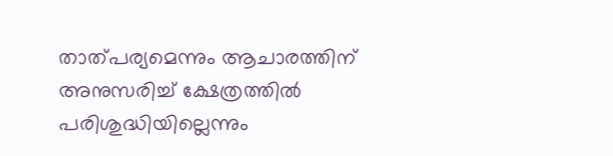താത്പര്യമെന്നും ആചാരത്തിന് അനുസരിച്ച് ക്ഷേത്രത്തില്‍ പരിശുദ്ധിയില്ലെന്നും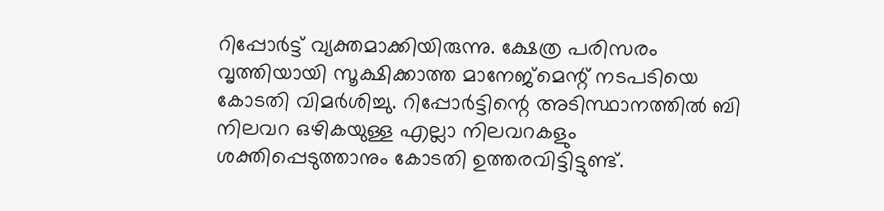റിപ്പോര്‍ട്ട് വ്യക്തമാക്കിയിരുന്നു. ക്ഷേത്ര പരിസരം വൃത്തിയായി സൂക്ഷിക്കാത്ത മാനേജ്‌മെന്റ് നടപടിയെ കോടതി വിമര്‍ശിച്ചു. റിപ്പോര്‍ട്ടിന്റെ അടിസ്ഥാനത്തില്‍ ബി നിലവറ ഒഴികയുള്ള എല്ലാ നിലവറകളും ശക്തിപ്പെടുത്താനും കോടതി ഉത്തരവിട്ടിട്ടുണ്ട്.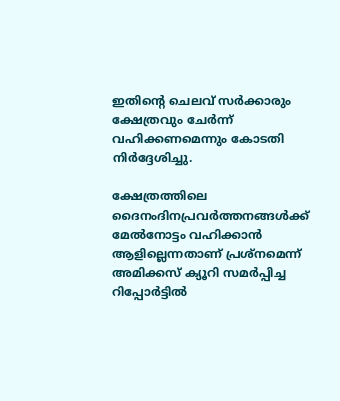ഇതിന്റെ ചെലവ് സര്‍ക്കാരും ക്ഷേത്രവും ചേര്‍ന്ന് വഹിക്കണമെന്നും കോടതി നിര്‍ദ്ദേശിച്ചു.

ക്ഷേത്രത്തിലെ ദൈനംദിനപ്രവര്‍ത്തനങ്ങള്‍ക്ക് മേല്‍നോട്ടം വഹിക്കാന്‍ ആളില്ലെന്നതാണ് പ്രശ്‌നമെന്ന് അമിക്കസ് ക്യൂറി സമര്‍പ്പിച്ച റിപ്പോര്‍ട്ടില്‍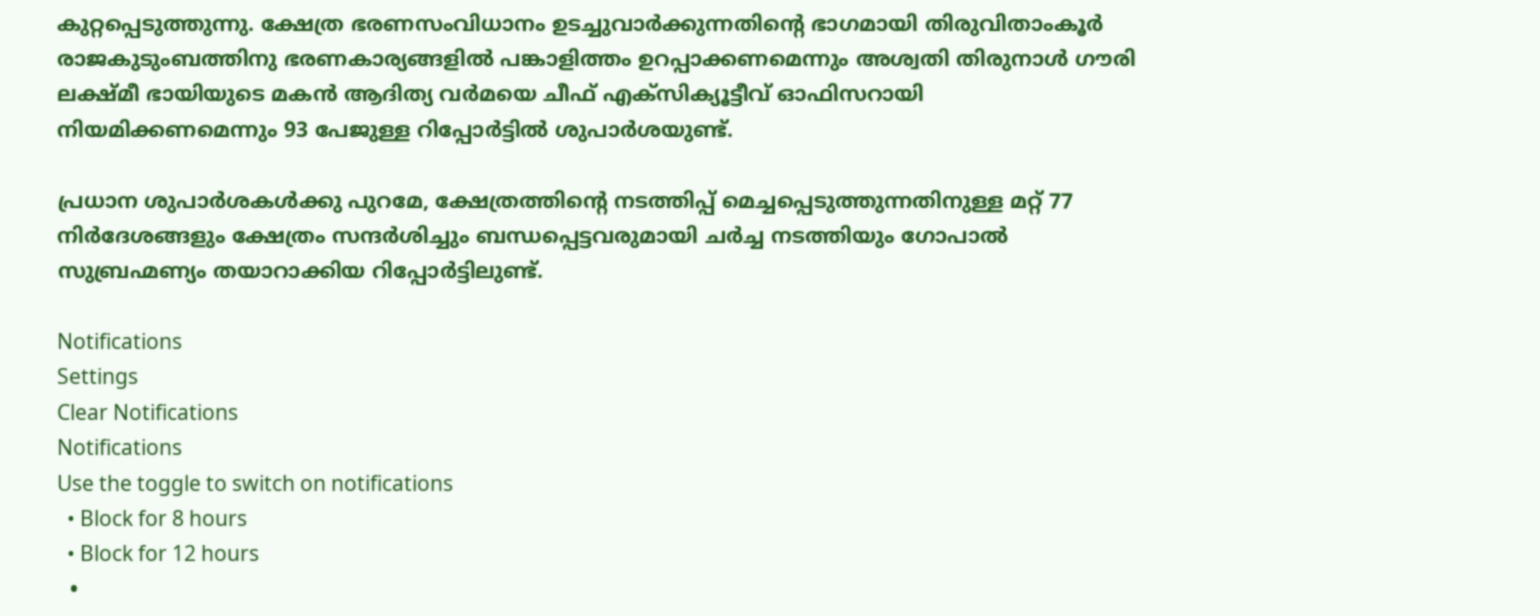കുറ്റപ്പെടുത്തുന്നു. ക്ഷേത്ര ഭരണസംവിധാനം ഉടച്ചുവാര്‍ക്കുന്നതിന്റെ ഭാഗമായി തിരുവിതാംകൂര്‍ രാജകുടുംബത്തിനു ഭരണകാര്യങ്ങളില്‍ പങ്കാളിത്തം ഉറപ്പാക്കണമെന്നും അശ്വതി തിരുനാള്‍ ഗൗരി ലക്ഷ്മീ ഭായിയുടെ മകന്‍ ആദിത്യ വര്‍മയെ ചീഫ് എക്‌സിക്യൂട്ടീവ് ഓഫിസറായി നിയമിക്കണമെന്നും 93 പേജുള്ള റിപ്പോര്‍ട്ടില്‍ ശുപാര്‍ശയുണ്ട്.

പ്രധാന ശുപാര്‍ശകള്‍ക്കു പുറമേ, ക്ഷേത്രത്തിന്റെ നടത്തിപ്പ് മെച്ചപ്പെടുത്തുന്നതിനുള്ള മറ്റ് 77 നിര്‍ദേശങ്ങളും ക്ഷേത്രം സന്ദര്‍ശിച്ചും ബന്ധപ്പെട്ടവരുമായി ചര്‍ച്ച നടത്തിയും ഗോപാല്‍ സുബ്രഹ്മണ്യം തയാറാക്കിയ റിപ്പോര്‍ട്ടിലുണ്ട്.

Notifications
Settings
Clear Notifications
Notifications
Use the toggle to switch on notifications
  • Block for 8 hours
  • Block for 12 hours
  •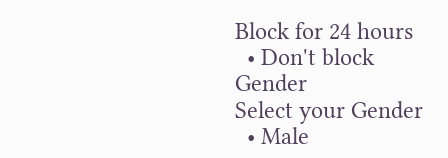Block for 24 hours
  • Don't block
Gender
Select your Gender
  • Male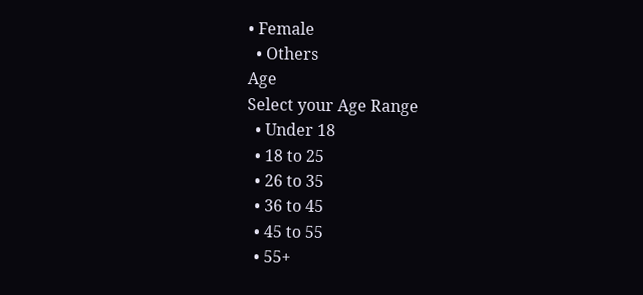• Female
  • Others
Age
Select your Age Range
  • Under 18
  • 18 to 25
  • 26 to 35
  • 36 to 45
  • 45 to 55
  • 55+